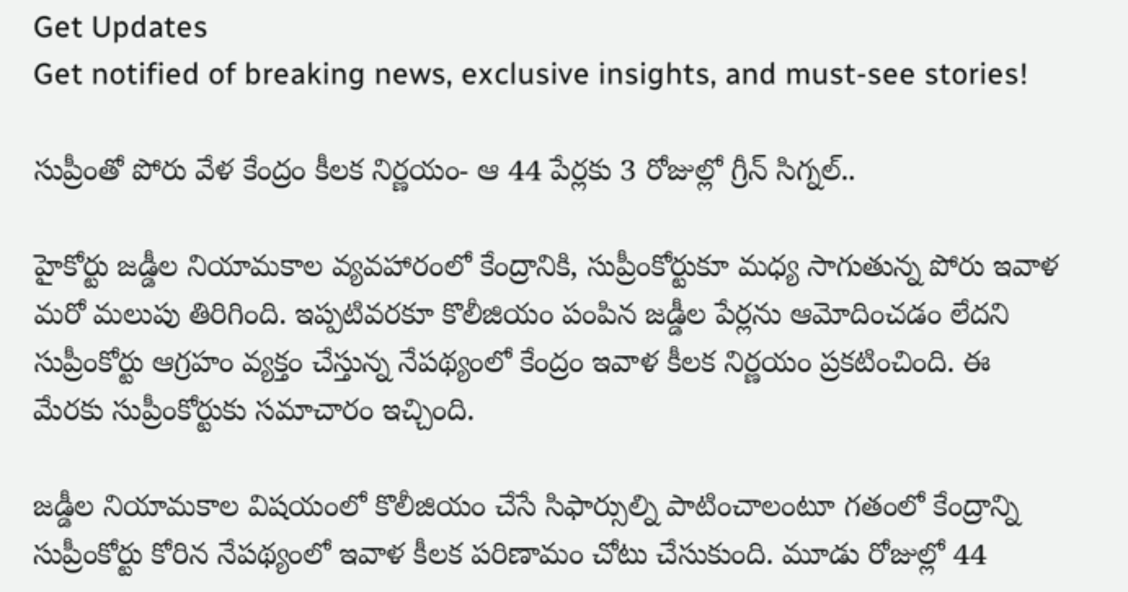Get Updates
Get notified of breaking news, exclusive insights, and must-see stories!

సుప్రీంతో పోరు వేళ కేంద్రం కీలక నిర్ణయం- ఆ 44 పేర్లకు 3 రోజుల్లో గ్రీన్ సిగ్నల్..

హైకోర్టు జడ్డీల నియామకాల వ్యవహారంలో కేంద్రానికి, సుప్రీంకోర్టుకూ మధ్య సాగుతున్న పోరు ఇవాళ మరో మలుపు తిరిగింది. ఇప్పటివరకూ కొలీజియం పంపిన జడ్డీల పేర్లను ఆమోదించడం లేదని సుప్రీంకోర్టు ఆగ్రహం వ్యక్తం చేస్తున్న నేపథ్యంలో కేంద్రం ఇవాళ కీలక నిర్ణయం ప్రకటించింది. ఈ మేరకు సుప్రీంకోర్టుకు సమాచారం ఇచ్చింది.

జడ్డీల నియామకాల విషయంలో కొలీజియం చేసే సిఫార్సుల్ని పాటించాలంటూ గతంలో కేంద్రాన్ని సుప్రీంకోర్టు కోరిన నేపథ్యంలో ఇవాళ కీలక పరిణామం చోటు చేసుకుంది. మూడు రోజుల్లో 44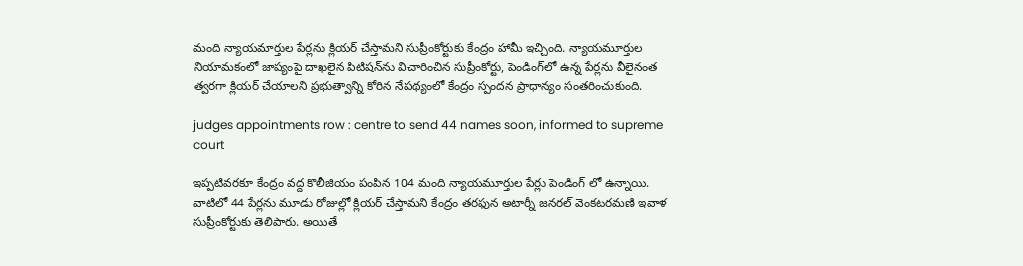మంది న్యాయమార్తుల పేర్లను క్లియర్ చేస్తామని సుప్రీంకోర్టుకు కేంద్రం హామీ ఇచ్చింది. న్యాయమూర్తుల నియామకంలో జాప్యంపై దాఖలైన పిటిషన్‌ను విచారించిన సుప్రీంకోర్టు, పెండింగ్‌లో ఉన్న పేర్లను వీలైనంత త్వరగా క్లియర్ చేయాలని ప్రభుత్వాన్ని కోరిన నేపథ్యంలో కేంద్రం స్పందన ప్రాధాన్యం సంతరించుకుంది.

judges appointments row : centre to send 44 names soon, informed to supreme court

ఇప్పటివరకూ కేంద్రం వద్ద కొలీజియం పంపిన 104 మంది న్యాయమూర్తుల పేర్లు పెండింగ్ లో ఉన్నాయి. వాటిలో 44 పేర్లను మూడు రోజుల్లో క్లియర్ చేస్తామని కేంద్రం తరఫున అటార్నీ జనరల్ వెంకటరమణి ఇవాళ సుప్రీంకోర్టుకు తెలిపారు. అయితే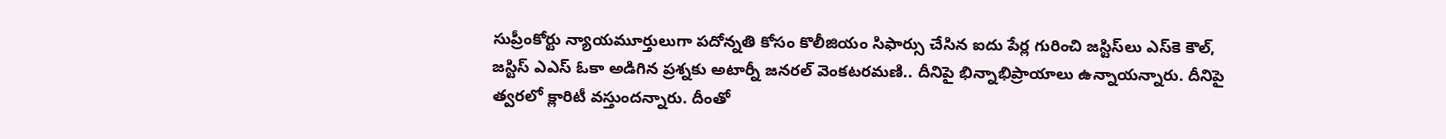సుప్రీంకోర్టు న్యాయమూర్తులుగా పదోన్నతి కోసం కొలీజియం సిఫార్సు చేసిన ఐదు పేర్ల గురించి జస్టిస్‌లు ఎస్‌కె కౌల్, జస్టిస్ ఎఎస్ ఓకా అడిగిన ప్రశ్నకు అటార్నీ జనరల్ వెంకటరమణి.. దీనిపై భిన్నాభిప్రాయాలు ఉన్నాయన్నారు. దీనిపై త్వరలో క్లారిటీ వస్తుందన్నారు. దీంతో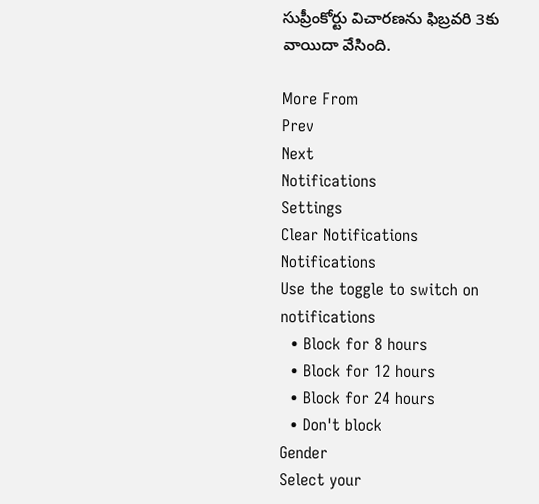సుప్రీంకోర్టు విచారణను ఫిబ్రవరి 3కు వాయిదా వేసింది.

More From
Prev
Next
Notifications
Settings
Clear Notifications
Notifications
Use the toggle to switch on notifications
  • Block for 8 hours
  • Block for 12 hours
  • Block for 24 hours
  • Don't block
Gender
Select your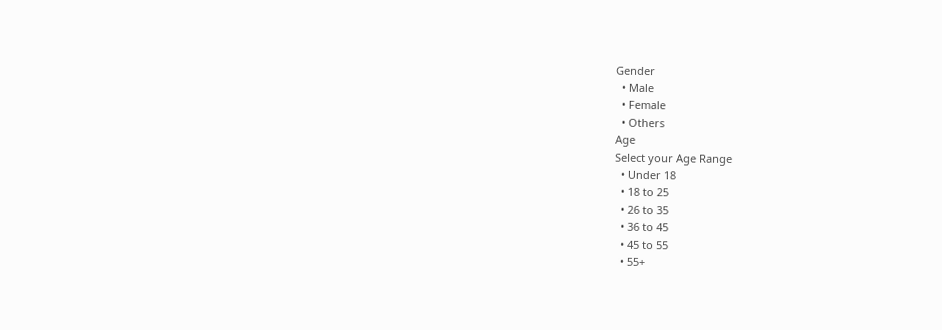Gender
  • Male
  • Female
  • Others
Age
Select your Age Range
  • Under 18
  • 18 to 25
  • 26 to 35
  • 36 to 45
  • 45 to 55
  • 55+